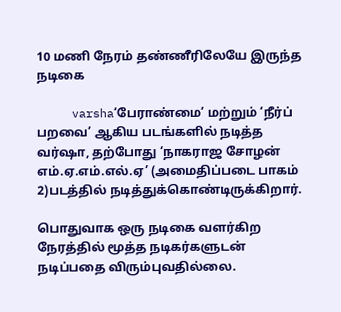10 மணி நேரம் தண்ணீரிலேயே இருந்த நடிகை

     varsha‘பேராண்மை’ மற்றும் ‘நீர்ப் பறவை’ ஆகிய படங்களில் நடித்த வர்ஷா, தற்போது ‘நாகராஜ சோழன் எம்.ஏ.எம்.எல்.ஏ’ (அமைதிப்படை பாகம் 2)படத்தில் நடித்துக்கொண்டிருக்கிறார்.

பொதுவாக ஒரு நடிகை வளர்கிற நேரத்தில் மூத்த நடிகர்களுடன் நடிப்பதை விரும்புவதில்லை.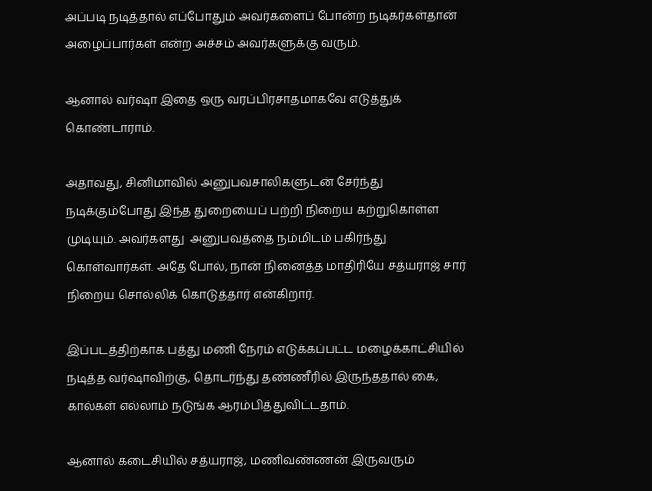அப்படி நடித்தால் எப்போதும் அவர்களைப் போன்ற நடிகர்கள்தான் அழைப்பார்கள் என்ற அச்சம் அவர்களுக்கு வரும்.

ஆனால் வர்ஷா இதை ஒரு வரப்பிரசாதமாகவே எடுத்துக் கொண்டாராம்.

அதாவது, சினிமாவில் அனுபவசாலிகளுடன் சேர்ந்து நடிக்கும்போது இந்த துறையைப் பற்றி நிறைய கற்றுகொள்ள முடியும். அவர்களது  அனுபவத்தை நம்மிடம் பகிர்ந்து கொள்வார்கள். அதே போல், நான் நினைத்த மாதிரியே சத்யராஜ் சார் நிறைய சொல்லிக் கொடுத்தார் என்கிறார்.

இப்படத்திற்காக பத்து மணி நேரம் எடுக்கப்பட்ட மழைக்காட்சியில் நடித்த வர்ஷாவிற்கு, தொடர்ந்து தண்ணீரில் இருந்ததால் கை, கால்கள் எல்லாம் நடுங்க ஆரம்பித்துவிட்டதாம்.

ஆனால் கடைசியில் சத்யராஜ், மணிவண்ணன் இருவரும்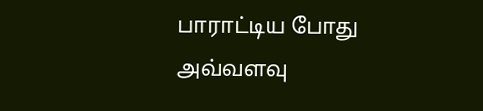பாராட்டிய போது அவ்வளவு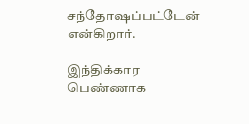சந்தோஷப்பட்டேன் என்கிறார்.

இந்திக்கார பெண்ணாக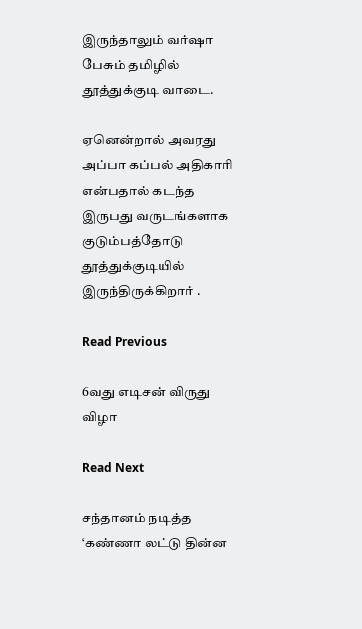இருந்தாலும் வர்ஷா பேசும் தமிழில் தூத்துக்குடி வாடை.

ஏனென்றால் அவரது அப்பா கப்பல் அதிகாரி என்பதால் கடந்த இருபது வருடங்களாக குடும்பத்தோடு தூத்துக்குடியில்  இருந்திருக்கிறார் .

Read Previous

6வது எடிசன் விருது விழா

Read Next

சந்தானம் நடித்த ‘கண்ணா லட்டு தின்ன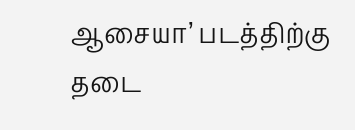ஆசையா’ படத்திற்கு தடை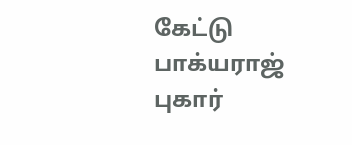கேட்டு பாக்யராஜ் புகார்